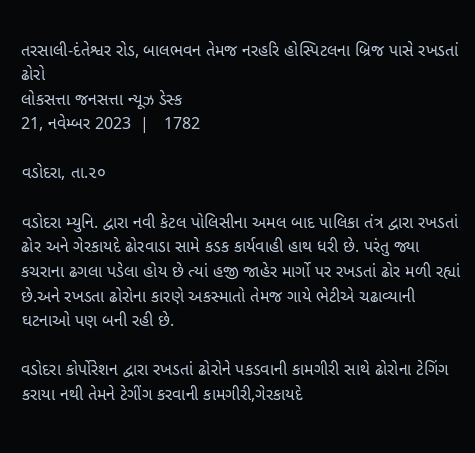તરસાલી-દંતેશ્વર રોડ, બાલભવન તેમજ નરહરિ હોસ્પિટલના બ્રિજ પાસે રખડતાં ઢોરો
લોકસત્તા જનસત્તા ન્યૂઝ ડેસ્ક
21, નવેમ્બર 2023  |   1782

વડોદરા, તા.૨૦

વડોદરા મ્યુનિ. દ્વારા નવી કેટલ પોલિસીના અમલ બાદ પાલિકા તંત્ર દ્વારા રખડતાં ઢોર અને ગેરકાયદે ઢોરવાડા સામે કડક કાર્યવાહી હાથ ધરી છે. પરંતુ જ્યા કચરાના ઢગલા પડેલા હોય છે ત્યાં હજી જાહેર માર્ગો પર રખડતાં ઢોર મળી રહ્યાં છે.અને રખડતા ઢોરોના કારણે અકસ્માતો તેમજ ગાયે ભેટીએ ચઢાવ્યાની ઘટનાઓ પણ બની રહી છે.

વડોદરા કોર્પોરેશન દ્વારા રખડતાં ઢોરોને પકડવાની કામગીરી સાથે ઢોરોના ટેગિંગ કરાયા નથી તેમને ટેગીંગ કરવાની કામગીરી,ગેરકાયદે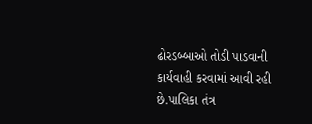ઢોરડબ્બાઓ તોડી પાડવાની કાર્યવાહી કરવામાં આવી રહી છે.પાલિકા તંત્ર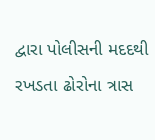દ્વારા પોલીસની મદદથી રખડતા ઢોરોના ત્રાસ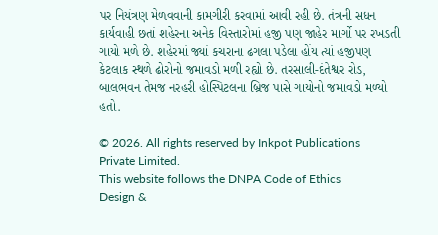પર નિયંત્રણ મેળવવાની કામગીરી કરવામાં આવી રહી છે. તંત્રની સધન કાર્યવાહી છતાં શહેરના અનેક વિસ્તારોમાં હજી પણ જાહેર માર્ગો પર રખડતી ગાયો મળે છે. શહેરમાં જ્યાં કચરાના ઢગલા પડેલા હોંય ત્યાં હજીપણ કેટલાક સ્થળે ઢોરોનો જમાવડો મળી રહ્યો છે. તરસાલી-દંતેશ્વર રોડ, બાલભવન તેમજ નરહરી હોસ્પિટલના બ્રિજ પાસે ગાયોનો જમાવડો મળ્યો હતો.

© 2026. All rights reserved by Inkpot Publications Private Limited.
This website follows the DNPA Code of Ethics
Design &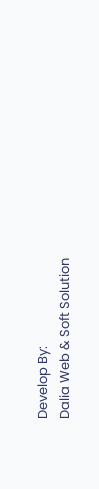Develop By:
Dalia Web & Soft Solution